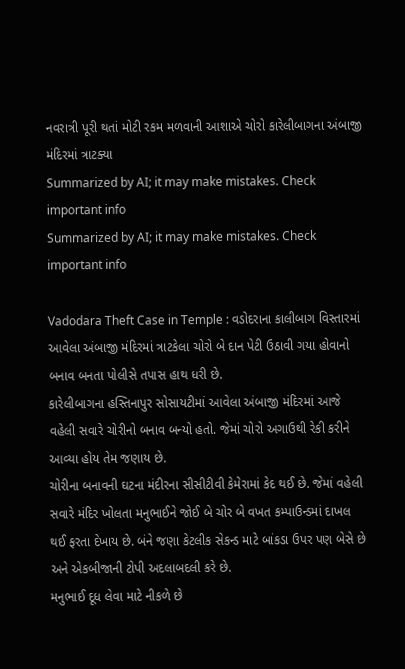નવરાત્રી પૂરી થતાં મોટી રકમ મળવાની આશાએ ચોરો કારેલીબાગના અંબાજી મંદિરમાં ત્રાટક્યા
Summarized by AI; it may make mistakes. Check important info
Summarized by AI; it may make mistakes. Check important info

Vadodara Theft Case in Temple : વડોદરાના કાલીબાગ વિસ્તારમાં આવેલા અંબાજી મંદિરમાં ત્રાટકેલા ચોરો બે દાન પેટી ઉઠાવી ગયા હોવાનો બનાવ બનતા પોલીસે તપાસ હાથ ધરી છે.
કારેલીબાગના હસ્તિનાપુર સોસાયટીમાં આવેલા અંબાજી મંદિરમાં આજે વહેલી સવારે ચોરીનો બનાવ બન્યો હતો. જેમાં ચોરો અગાઉથી રેકી કરીને આવ્યા હોય તેમ જણાય છે.
ચોરીના બનાવની ઘટના મંદીરના સીસીટીવી કેમેરામાં કેદ થઈ છે. જેમાં વહેલી સવારે મંદિર ખોલતા મનુભાઈને જોઈ બે ચોર બે વખત કમ્પાઉન્ડમાં દાખલ થઈ ફરતા દેખાય છે. બંને જણા કેટલીક સેકન્ડ માટે બાંકડા ઉપર પણ બેસે છે અને એકબીજાની ટોપી અદલાબદલી કરે છે.
મનુભાઈ દૂધ લેવા માટે નીકળે છે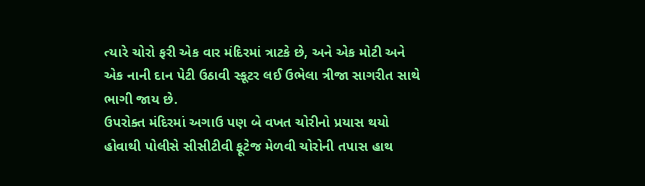ત્યારે ચોરો ફરી એક વાર મંદિરમાં ત્રાટકે છે, અને એક મોટી અને એક નાની દાન પેટી ઉઠાવી સ્કૂટર લઈ ઉભેલા ત્રીજા સાગરીત સાથે ભાગી જાય છે.
ઉપરોક્ત મંદિરમાં અગાઉ પણ બે વખત ચોરીનો પ્રયાસ થયો હોવાથી પોલીસે સીસીટીવી ફૂટેજ મેળવી ચોરોની તપાસ હાથ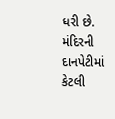ધરી છે. મંદિરની દાનપેટીમાં કેટલી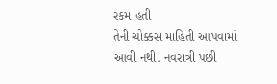રકમ હતી
તેની ચોક્કસ માહિતી આપવામાં આવી નથી. નવરાત્રી પછી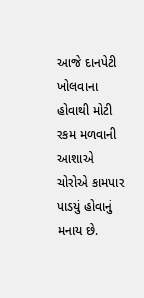આજે દાનપેટી ખોલવાના હોવાથી મોટી રકમ મળવાની આશાએ ચોરોએ કામપાર પાડયું હોવાનું મનાય છે.